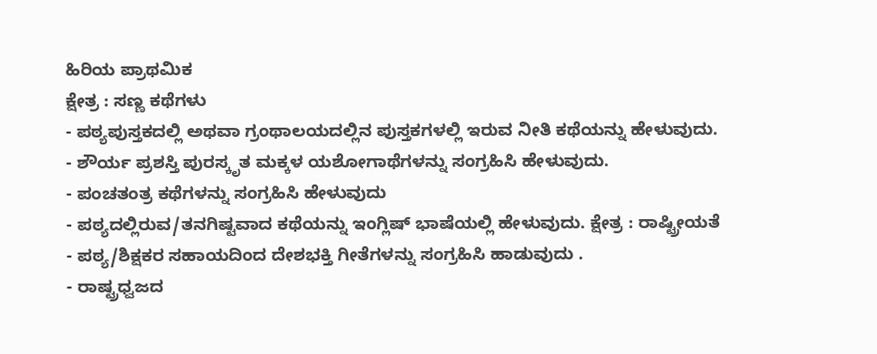ಹಿರಿಯ ಪ್ರಾಥಮಿಕ
ಕ್ಷೇತ್ರ : ಸಣ್ಣ ಕಥೆಗಳು
- ಪಠ್ಯಪುಸ್ತಕದಲ್ಲಿ ಅಥವಾ ಗ್ರಂಥಾಲಯದಲ್ಲಿನ ಪುಸ್ತಕಗಳಲ್ಲಿ ಇರುವ ನೀತಿ ಕಥೆಯನ್ನು ಹೇಳುವುದು.
- ಶೌರ್ಯ ಪ್ರಶಸ್ತಿ ಪುರಸ್ಕೃತ ಮಕ್ಕಳ ಯಶೋಗಾಥೆಗಳನ್ನು ಸಂಗ್ರಹಿಸಿ ಹೇಳುವುದು.
- ಪಂಚತಂತ್ರ ಕಥೆಗಳನ್ನು ಸಂಗ್ರಹಿಸಿ ಹೇಳುವುದು
- ಪಠ್ಯದಲ್ಲಿರುವ/ತನಗಿಷ್ಟವಾದ ಕಥೆಯನ್ನು ಇಂಗ್ಲಿಷ್ ಭಾಷೆಯಲ್ಲಿ ಹೇಳುವುದು. ಕ್ಷೇತ್ರ : ರಾಷ್ಟ್ರೀಯತೆ
- ಪಠ್ಯ/ಶಿಕ್ಷಕರ ಸಹಾಯದಿಂದ ದೇಶಭಕ್ತಿ ಗೀತೆಗಳನ್ನು ಸಂಗ್ರಹಿಸಿ ಹಾಡುವುದು .
- ರಾಷ್ಟ್ರಧ್ವಜದ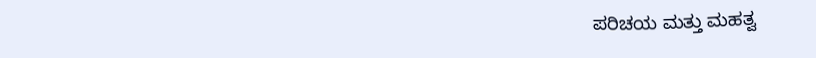ಪರಿಚಯ ಮತ್ತು ಮಹತ್ವ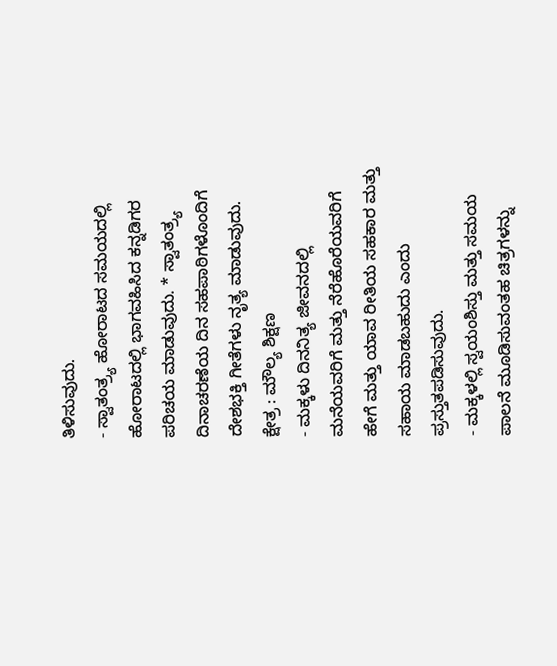ತಿಳಿಸುವುದು.
- ಸ್ವಾತಂತ್ರ್ಯ ಹೋರಾಟದ ಸಮಯದಲ್ಲಿ ಹೋರಾಟದಲ್ಲಿ ಭಾಗವಹಿಸಿದ ಕನ್ನಡಿಗರ ಪರಿಚಯ ಮಾಡುವುದು. * ಸ್ವಾತಂತ್ರ್ಯ ದಿನಾಚರಣೆಯ ದಿನ ಸಹಪಾಠಿಗಳೊಂದಿಗೆ ದೇಶಭಕ್ತಿ ಗೀತೆಗಳು ನೃತ್ಯ ಮಾಡುವುದು.
ಕ್ಷೇತ್ರ : ಮೌಲ್ಯ ಶಿಕ್ಷಣ
- ಮಕ್ಕಳು ದಿನನಿತ್ಯ ಜೀವನದಲ್ಲಿ ಮನೆಯವರಿಗೆ ಮತ್ತು ನೆರೆಹೊರೆಯವರಿಗೆ ಹೇಗೆ ಮತ್ತು ಯಾವ ರೀತಿಯ ಸಹಕಾರ ಮತ್ತು ಸಹಾಯ ಮಾಡಬಹುದು ಎಂದು ಪ್ರಸ್ತುತಪಡಿಸುವುದು.
- ಮಕ್ಕಳಲ್ಲಿ ಸ್ವಯಂಶಿಸ್ತು ಮತ್ತು ಸಮಯ ಪಾಲನೆ ಮೂಡಿಸುವಂತಹ ಚಿತ್ರಗಳನ್ನು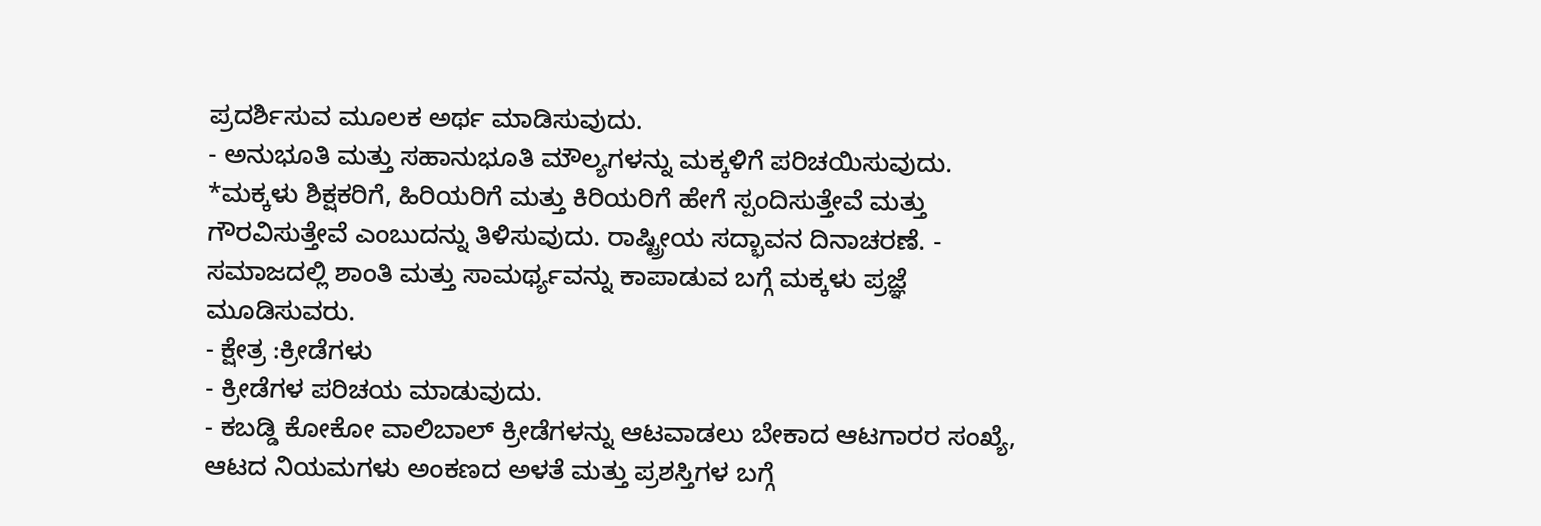ಪ್ರದರ್ಶಿಸುವ ಮೂಲಕ ಅರ್ಥ ಮಾಡಿಸುವುದು.
- ಅನುಭೂತಿ ಮತ್ತು ಸಹಾನುಭೂತಿ ಮೌಲ್ಯಗಳನ್ನು ಮಕ್ಕಳಿಗೆ ಪರಿಚಯಿಸುವುದು.
*ಮಕ್ಕಳು ಶಿಕ್ಷಕರಿಗೆ, ಹಿರಿಯರಿಗೆ ಮತ್ತು ಕಿರಿಯರಿಗೆ ಹೇಗೆ ಸ್ಪಂದಿಸುತ್ತೇವೆ ಮತ್ತು ಗೌರವಿಸುತ್ತೇವೆ ಎಂಬುದನ್ನು ತಿಳಿಸುವುದು. ರಾಷ್ಟ್ರೀಯ ಸದ್ಭಾವನ ದಿನಾಚರಣೆ. - ಸಮಾಜದಲ್ಲಿ ಶಾಂತಿ ಮತ್ತು ಸಾಮರ್ಥ್ಯವನ್ನು ಕಾಪಾಡುವ ಬಗ್ಗೆ ಮಕ್ಕಳು ಪ್ರಜ್ಞೆ ಮೂಡಿಸುವರು.
- ಕ್ಷೇತ್ರ :ಕ್ರೀಡೆಗಳು
- ಕ್ರೀಡೆಗಳ ಪರಿಚಯ ಮಾಡುವುದು.
- ಕಬಡ್ಡಿ ಕೋಕೋ ವಾಲಿಬಾಲ್ ಕ್ರೀಡೆಗಳನ್ನು ಆಟವಾಡಲು ಬೇಕಾದ ಆಟಗಾರರ ಸಂಖ್ಯೆ, ಆಟದ ನಿಯಮಗಳು ಅಂಕಣದ ಅಳತೆ ಮತ್ತು ಪ್ರಶಸ್ತಿಗಳ ಬಗ್ಗೆ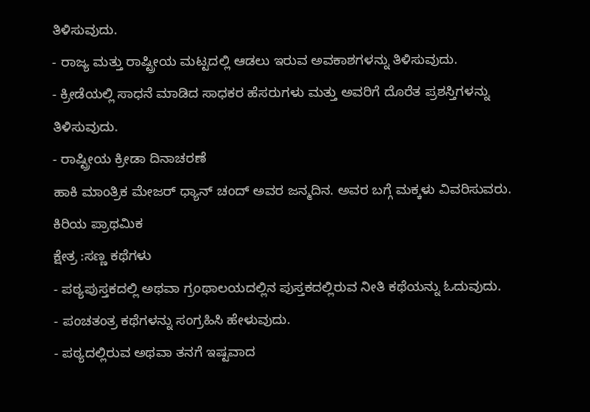ತಿಳಿಸುವುದು.
- ರಾಜ್ಯ ಮತ್ತು ರಾಷ್ಟ್ರೀಯ ಮಟ್ಟದಲ್ಲಿ ಆಡಲು ಇರುವ ಅವಕಾಶಗಳನ್ನು ತಿಳಿಸುವುದು.
- ಕ್ರೀಡೆಯಲ್ಲಿ ಸಾಧನೆ ಮಾಡಿದ ಸಾಧಕರ ಹೆಸರುಗಳು ಮತ್ತು ಅವರಿಗೆ ದೊರೆತ ಪ್ರಶಸ್ತಿಗಳನ್ನು ತಿಳಿಸುವುದು.
- ರಾಷ್ಟ್ರೀಯ ಕ್ರೀಡಾ ದಿನಾಚರಣೆ
ಹಾಕಿ ಮಾಂತ್ರಿಕ ಮೇಜರ್ ಧ್ಯಾನ್ ಚಂದ್ ಅವರ ಜನ್ಮದಿನ. ಅವರ ಬಗ್ಗೆ ಮಕ್ಕಳು ವಿವರಿಸುವರು.
ಕಿರಿಯ ಪ್ರಾಥಮಿಕ
ಕ್ಷೇತ್ರ :ಸಣ್ಣ ಕಥೆಗಳು
- ಪಠ್ಯಪುಸ್ತಕದಲ್ಲಿ ಅಥವಾ ಗ್ರಂಥಾಲಯದಲ್ಲಿನ ಪುಸ್ತಕದಲ್ಲಿರುವ ನೀತಿ ಕಥೆಯನ್ನು ಓದುವುದು.
- ಪಂಚತಂತ್ರ ಕಥೆಗಳನ್ನು ಸಂಗ್ರಹಿಸಿ ಹೇಳುವುದು.
- ಪಠ್ಯದಲ್ಲಿರುವ ಅಥವಾ ತನಗೆ ಇಷ್ಟವಾದ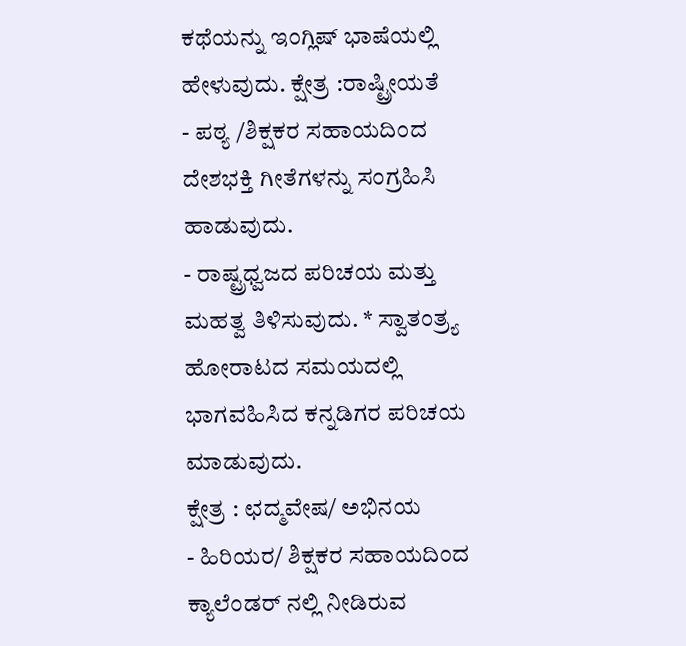ಕಥೆಯನ್ನು ಇಂಗ್ಲಿಷ್ ಭಾಷೆಯಲ್ಲಿ ಹೇಳುವುದು. ಕ್ಷೇತ್ರ :ರಾಷ್ಟ್ರೀಯತೆ
- ಪಠ್ಯ /ಶಿಕ್ಷಕರ ಸಹಾಯದಿಂದ ದೇಶಭಕ್ತಿ ಗೀತೆಗಳನ್ನು ಸಂಗ್ರಹಿಸಿ ಹಾಡುವುದು.
- ರಾಷ್ಟ್ರಧ್ವಜದ ಪರಿಚಯ ಮತ್ತು ಮಹತ್ವ ತಿಳಿಸುವುದು. * ಸ್ವಾತಂತ್ರ್ಯ ಹೋರಾಟದ ಸಮಯದಲ್ಲಿ ಭಾಗವಹಿಸಿದ ಕನ್ನಡಿಗರ ಪರಿಚಯ ಮಾಡುವುದು.
ಕ್ಷೇತ್ರ : ಛದ್ಮವೇಷ/ ಅಭಿನಯ
- ಹಿರಿಯರ/ ಶಿಕ್ಷಕರ ಸಹಾಯದಿಂದ ಕ್ಯಾಲೆಂಡರ್ ನಲ್ಲಿ ನೀಡಿರುವ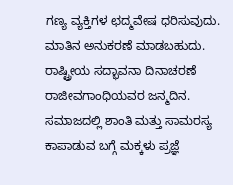ಗಣ್ಯ ವ್ಯಕ್ತಿಗಳ ಛದ್ಮವೇಷ ಧರಿಸುವುದು. ಮಾತಿನ ಅನುಕರಣೆ ಮಾಡಬಹುದು. ರಾಷ್ಟ್ರೀಯ ಸದ್ಭಾವನಾ ದಿನಾಚರಣೆ
ರಾಜೀವಗಾಂಧಿಯವರ ಜನ್ಮದಿನ. ಸಮಾಜದಲ್ಲಿ ಶಾಂತಿ ಮತ್ತು ಸಾಮರಸ್ಯ ಕಾಪಾಡುವ ಬಗ್ಗೆ ಮಕ್ಕಳು ಪ್ರಜ್ಞೆ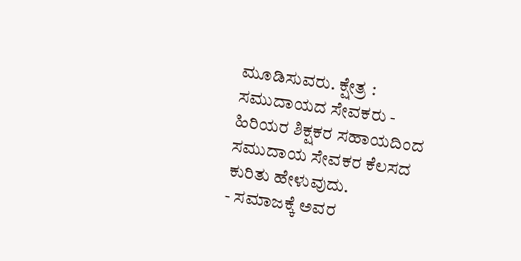ಮೂಡಿಸುವರು. ಕ್ಷೇತ್ರ : ಸಮುದಾಯದ ಸೇವಕರು - ಹಿರಿಯರ ಶಿಕ್ಷಕರ ಸಹಾಯದಿಂದ ಸಮುದಾಯ ಸೇವಕರ ಕೆಲಸದ ಕುರಿತು ಹೇಳುವುದು.
- ಸಮಾಜಕ್ಕೆ ಅವರ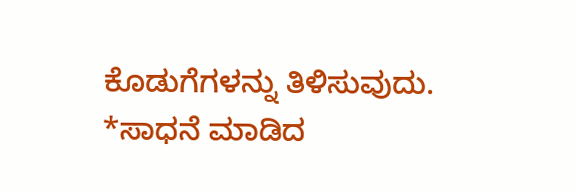ಕೊಡುಗೆಗಳನ್ನು ತಿಳಿಸುವುದು.
*ಸಾಧನೆ ಮಾಡಿದ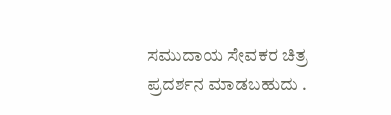ಸಮುದಾಯ ಸೇವಕರ ಚಿತ್ರ ಪ್ರದರ್ಶನ ಮಾಡಬಹುದು .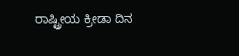ರಾಷ್ಟ್ರೀಯ ಕ್ರೀಡಾ ದಿನ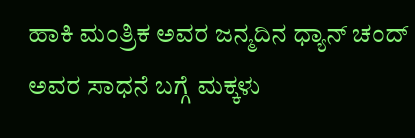ಹಾಕಿ ಮಂತ್ರಿಕ ಅವರ ಜನ್ಮದಿನ ಧ್ಯಾನ್ ಚಂದ್ ಅವರ ಸಾಧನೆ ಬಗ್ಗೆ ಮಕ್ಕಳು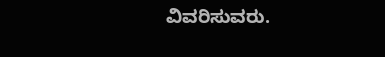ವಿವರಿಸುವರು.